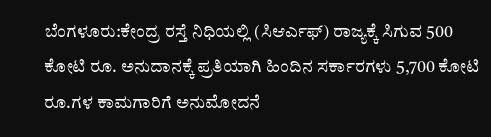ಬೆಂಗಳೂರು:ಕೇಂದ್ರ ರಸ್ತೆ ನಿಧಿಯಲ್ಲಿ (ಸಿಆರ್ಎಫ್) ರಾಜ್ಯಕ್ಕೆ ಸಿಗುವ 500 ಕೋಟಿ ರೂ. ಅನುದಾನಕ್ಕೆ ಪ್ರತಿಯಾಗಿ ಹಿಂದಿನ ಸರ್ಕಾರಗಳು 5,700 ಕೋಟಿ ರೂ.ಗಳ ಕಾಮಗಾರಿಗೆ ಅನುಮೋದನೆ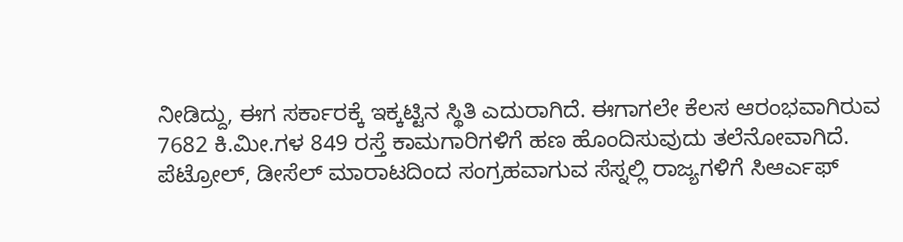ನೀಡಿದ್ದು, ಈಗ ಸರ್ಕಾರಕ್ಕೆ ಇಕ್ಕಟ್ಟಿನ ಸ್ಥಿತಿ ಎದುರಾಗಿದೆ. ಈಗಾಗಲೇ ಕೆಲಸ ಆರಂಭವಾಗಿರುವ 7682 ಕಿ.ಮೀ.ಗಳ 849 ರಸ್ತೆ ಕಾಮಗಾರಿಗಳಿಗೆ ಹಣ ಹೊಂದಿಸುವುದು ತಲೆನೋವಾಗಿದೆ.
ಪೆಟ್ರೋಲ್, ಡೀಸೆಲ್ ಮಾರಾಟದಿಂದ ಸಂಗ್ರಹವಾಗುವ ಸೆಸ್ನಲ್ಲಿ ರಾಜ್ಯಗಳಿಗೆ ಸಿಆರ್ಎಫ್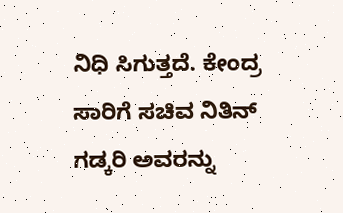ನಿಧಿ ಸಿಗುತ್ತದೆ. ಕೇಂದ್ರ ಸಾರಿಗೆ ಸಚಿವ ನಿತಿನ್ ಗಡ್ಕರಿ ಅವರನ್ನು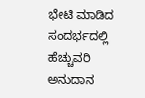ಭೇಟಿ ಮಾಡಿದ ಸಂದರ್ಭದಲ್ಲಿ ಹೆಚ್ಚುವರಿ ಅನುದಾನ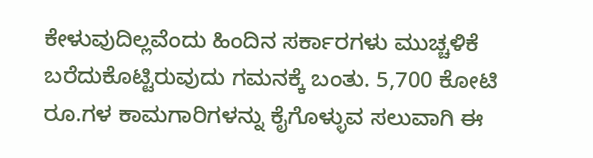ಕೇಳುವುದಿಲ್ಲವೆಂದು ಹಿಂದಿನ ಸರ್ಕಾರಗಳು ಮುಚ್ಚಳಿಕೆ ಬರೆದುಕೊಟ್ಟಿರುವುದು ಗಮನಕ್ಕೆ ಬಂತು. 5,700 ಕೋಟಿ ರೂ.ಗಳ ಕಾಮಗಾರಿಗಳನ್ನು ಕೈಗೊಳ್ಳುವ ಸಲುವಾಗಿ ಈ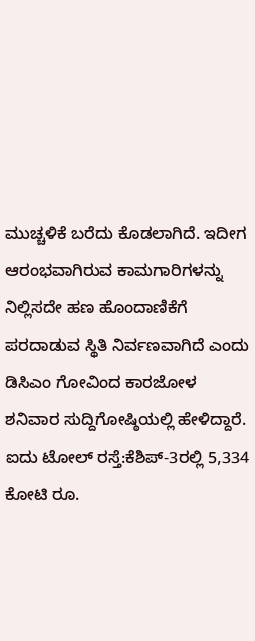ಮುಚ್ಚಳಿಕೆ ಬರೆದು ಕೊಡಲಾಗಿದೆ. ಇದೀಗ ಆರಂಭವಾಗಿರುವ ಕಾಮಗಾರಿಗಳನ್ನು ನಿಲ್ಲಿಸದೇ ಹಣ ಹೊಂದಾಣಿಕೆಗೆ ಪರದಾಡುವ ಸ್ಥಿತಿ ನಿರ್ವಣವಾಗಿದೆ ಎಂದು ಡಿಸಿಎಂ ಗೋವಿಂದ ಕಾರಜೋಳ ಶನಿವಾರ ಸುದ್ದಿಗೋಷ್ಠಿಯಲ್ಲಿ ಹೇಳಿದ್ದಾರೆ.
ಐದು ಟೋಲ್ ರಸ್ತೆ:ಕೆಶಿಪ್-3ರಲ್ಲಿ 5,334 ಕೋಟಿ ರೂ.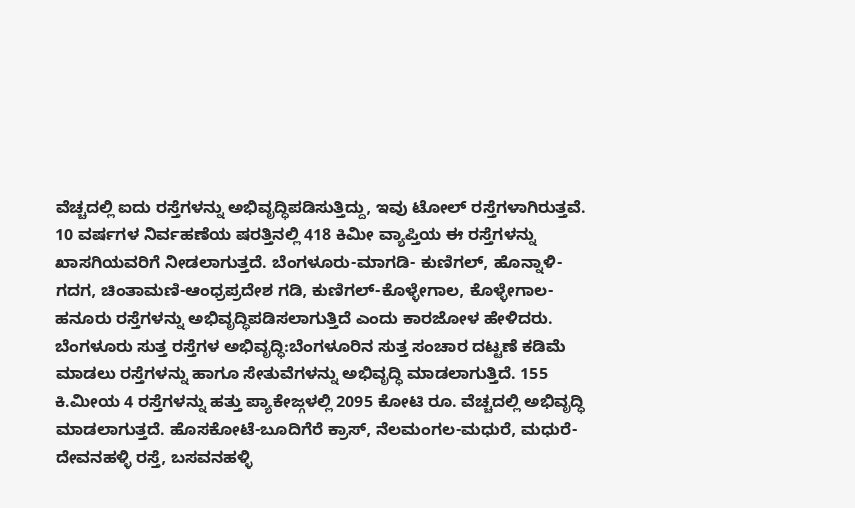ವೆಚ್ಚದಲ್ಲಿ ಐದು ರಸ್ತೆಗಳನ್ನು ಅಭಿವೃದ್ಧಿಪಡಿಸುತ್ತಿದ್ದು, ಇವು ಟೋಲ್ ರಸ್ತೆಗಳಾಗಿರುತ್ತವೆ. 10 ವರ್ಷಗಳ ನಿರ್ವಹಣೆಯ ಷರತ್ತಿನಲ್ಲಿ 418 ಕಿಮೀ ವ್ಯಾಪ್ತಿಯ ಈ ರಸ್ತೆಗಳನ್ನು ಖಾಸಗಿಯವರಿಗೆ ನೀಡಲಾಗುತ್ತದೆ. ಬೆಂಗಳೂರು-ಮಾಗಡಿ- ಕುಣಿಗಲ್, ಹೊನ್ನಾಳಿ-ಗದಗ, ಚಿಂತಾಮಣಿ-ಆಂಧ್ರಪ್ರದೇಶ ಗಡಿ, ಕುಣಿಗಲ್-ಕೊಳ್ಳೇಗಾಲ, ಕೊಳ್ಳೇಗಾಲ-ಹನೂರು ರಸ್ತೆಗಳನ್ನು ಅಭಿವೃದ್ಧಿಪಡಿಸಲಾಗುತ್ತಿದೆ ಎಂದು ಕಾರಜೋಳ ಹೇಳಿದರು.
ಬೆಂಗಳೂರು ಸುತ್ತ ರಸ್ತೆಗಳ ಅಭಿವೃದ್ಧಿ:ಬೆಂಗಳೂರಿನ ಸುತ್ತ ಸಂಚಾರ ದಟ್ಟಣೆ ಕಡಿಮೆ ಮಾಡಲು ರಸ್ತೆಗಳನ್ನು ಹಾಗೂ ಸೇತುವೆಗಳನ್ನು ಅಭಿವೃದ್ಧಿ ಮಾಡಲಾಗುತ್ತಿದೆ. 155 ಕಿ.ಮೀಯ 4 ರಸ್ತೆಗಳನ್ನು ಹತ್ತು ಪ್ಯಾಕೇಜ್ಗಳಲ್ಲಿ 2095 ಕೋಟಿ ರೂ. ವೆಚ್ಚದಲ್ಲಿ ಅಭಿವೃದ್ಧಿ ಮಾಡಲಾಗುತ್ತದೆ. ಹೊಸಕೋಟೆ-ಬೂದಿಗೆರೆ ಕ್ರಾಸ್, ನೆಲಮಂಗಲ-ಮಧುರೆ, ಮಧುರೆ-ದೇವನಹಳ್ಳಿ ರಸ್ತೆ, ಬಸವನಹಳ್ಳಿ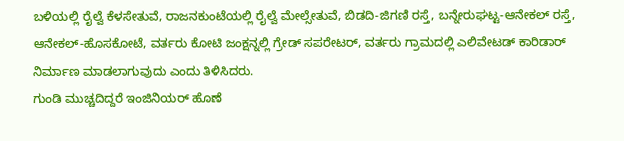ಬಳಿಯಲ್ಲಿ ರೈಲ್ವೆ ಕೆಳಸೇತುವೆ, ರಾಜನಕುಂಟೆಯಲ್ಲಿ ರೈಲ್ವೆ ಮೇಲ್ಸೇತುವೆ, ಬಿಡದಿ-ಜಿಗಣಿ ರಸ್ತೆ, ಬನ್ನೇರುಘಟ್ಟ-ಆನೇಕಲ್ ರಸ್ತೆ, ಆನೇಕಲ್-ಹೊಸಕೋಟೆ, ವರ್ತರು ಕೋಟಿ ಜಂಕ್ಷನ್ನಲ್ಲಿ ಗ್ರೇಡ್ ಸಪರೇಟರ್, ವರ್ತರು ಗ್ರಾಮದಲ್ಲಿ ಎಲಿವೇಟಡ್ ಕಾರಿಡಾರ್ ನಿರ್ಮಾಣ ಮಾಡಲಾಗುವುದು ಎಂದು ತಿಳಿಸಿದರು.
ಗುಂಡಿ ಮುಚ್ಚದಿದ್ದರೆ ಇಂಜಿನಿಯರ್ ಹೊಣೆ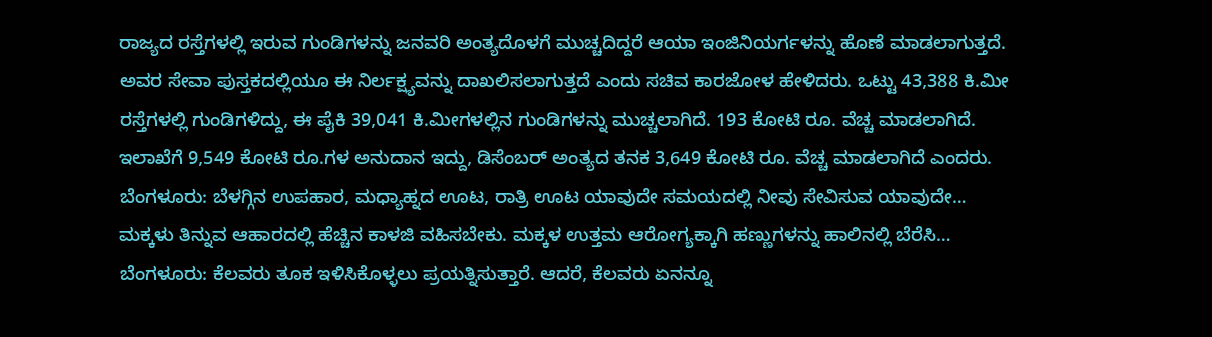ರಾಜ್ಯದ ರಸ್ತೆಗಳಲ್ಲಿ ಇರುವ ಗುಂಡಿಗಳನ್ನು ಜನವರಿ ಅಂತ್ಯದೊಳಗೆ ಮುಚ್ಚದಿದ್ದರೆ ಆಯಾ ಇಂಜಿನಿಯರ್ಗಳನ್ನು ಹೊಣೆ ಮಾಡಲಾಗುತ್ತದೆ. ಅವರ ಸೇವಾ ಪುಸ್ತಕದಲ್ಲಿಯೂ ಈ ನಿರ್ಲಕ್ಷ್ಯವನ್ನು ದಾಖಲಿಸಲಾಗುತ್ತದೆ ಎಂದು ಸಚಿವ ಕಾರಜೋಳ ಹೇಳಿದರು. ಒಟ್ಟು 43,388 ಕಿ.ಮೀ ರಸ್ತೆಗಳಲ್ಲಿ ಗುಂಡಿಗಳಿದ್ದು, ಈ ಪೈಕಿ 39,041 ಕಿ.ಮೀಗಳಲ್ಲಿನ ಗುಂಡಿಗಳನ್ನು ಮುಚ್ಚಲಾಗಿದೆ. 193 ಕೋಟಿ ರೂ. ವೆಚ್ಚ ಮಾಡಲಾಗಿದೆ. ಇಲಾಖೆಗೆ 9,549 ಕೋಟಿ ರೂ.ಗಳ ಅನುದಾನ ಇದ್ದು, ಡಿಸೆಂಬರ್ ಅಂತ್ಯದ ತನಕ 3,649 ಕೋಟಿ ರೂ. ವೆಚ್ಚ ಮಾಡಲಾಗಿದೆ ಎಂದರು.
ಬೆಂಗಳೂರು: ಬೆಳಗ್ಗಿನ ಉಪಹಾರ, ಮಧ್ಯಾಹ್ನದ ಊಟ, ರಾತ್ರಿ ಊಟ ಯಾವುದೇ ಸಮಯದಲ್ಲಿ ನೀವು ಸೇವಿಸುವ ಯಾವುದೇ…
ಮಕ್ಕಳು ತಿನ್ನುವ ಆಹಾರದಲ್ಲಿ ಹೆಚ್ಚಿನ ಕಾಳಜಿ ವಹಿಸಬೇಕು. ಮಕ್ಕಳ ಉತ್ತಮ ಆರೋಗ್ಯಕ್ಕಾಗಿ ಹಣ್ಣುಗಳನ್ನು ಹಾಲಿನಲ್ಲಿ ಬೆರೆಸಿ…
ಬೆಂಗಳೂರು: ಕೆಲವರು ತೂಕ ಇಳಿಸಿಕೊಳ್ಳಲು ಪ್ರಯತ್ನಿಸುತ್ತಾರೆ. ಆದರೆ, ಕೆಲವರು ಏನನ್ನೂ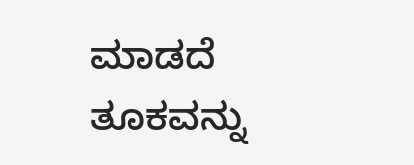ಮಾಡದೆ ತೂಕವನ್ನು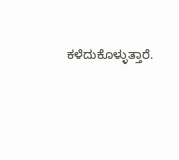ಕಳೆದುಕೊಳ್ಳುತ್ತಾರೆ.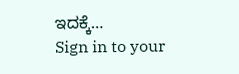ಇದಕ್ಕೆ…
Sign in to your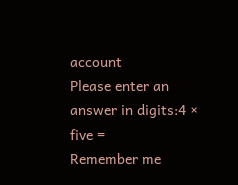account
Please enter an answer in digits:4 × five =
Remember me